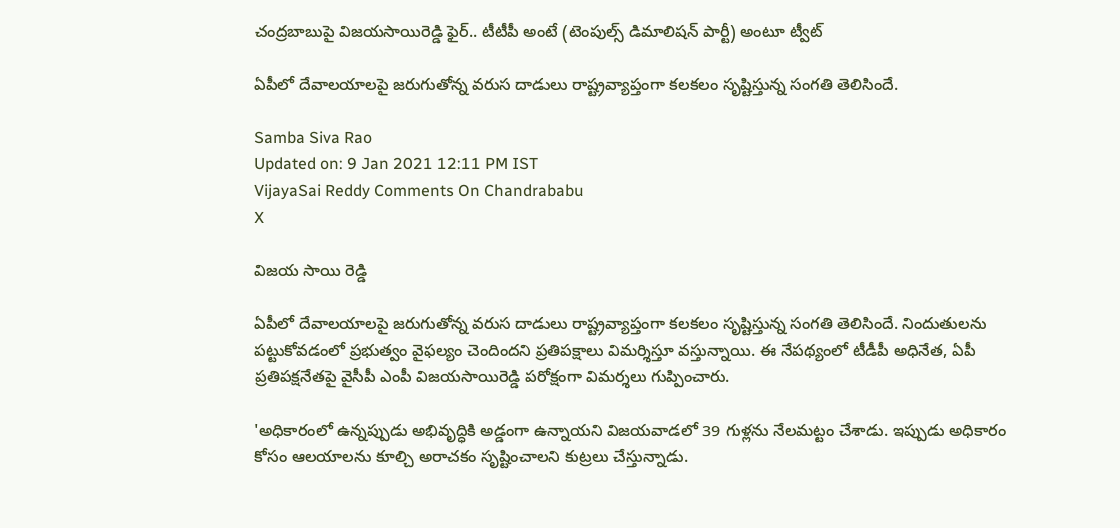చంద్రబాబుపై విజయసాయిరెడ్డి ఫైర్.. టీటీపీ అంటే (టెంపుల్స్ డిమాలిష‌న్ పార్టీ) అంటూ ట్వీట్

ఏపీలో దేవాల‌యాల‌పై జ‌రుగుతోన్న వరుస దాడులు రాష్ట్రవ్యాప్తంగా క‌ల‌క‌లం సృష్టిస్తున్న సంగతి తెలిసిందే.

Samba Siva Rao
Updated on: 9 Jan 2021 12:11 PM IST
VijayaSai Reddy Comments On Chandrababu
X

విజయ సాయి రెడ్డి

ఏపీలో దేవాల‌యాల‌పై జ‌రుగుతోన్న వరుస దాడులు రాష్ట్రవ్యాప్తంగా క‌ల‌క‌లం సృష్టిస్తున్న సంగతి తెలిసిందే. నిందుతులను పట్టుకోవడంలో ప్రభుత్వం వైఫల్యం చెందిందని ప్రతిపక్షాలు విమర్శిస్తూ వస్తున్నాయి. ఈ నేపథ్యంలో టీడీపీ అధినేత, ఏపీ ప్రతిపక్షనేతపై వైసీపీ ఎంపీ విజ‌యసాయిరెడ్డి ‌ప‌రోక్షంగా విమ‌ర్శ‌లు గుప్పించారు.

'అధికారంలో ఉన్నప్పుడు అభివృద్ధికి అడ్డంగా ఉన్నాయని విజయవాడలో 39 గుళ్లను నేలమట్టం చేశాడు. ఇప్పుడు అధికారం కోసం ఆలయాలను కూల్చి అరాచకం సృష్టించాలని కుట్రలు చేస్తున్నాడు.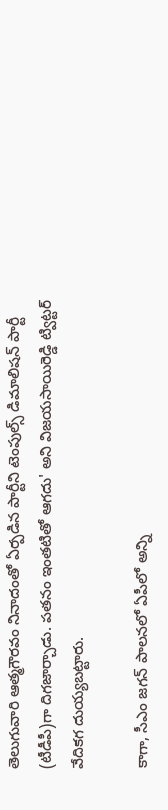తెలుగువారి ఆత్మగౌరవం నినాదంతో ఏర్పడిన పార్టీని టెంపుల్స్ డిమాలిష‌న్ పార్టీ (టీడీపీ)గా దిగజార్చాడు. పతనం ఇంతటితో ఆగదు' అని విజ‌య‌సాయిరెడ్డి ట్విట్ట‌ర్ వేదికగ దుయ్యబట్టారు.

కాగా, సీఎం జ‌గ‌న్ పాల‌న‌లో ఏపీలో అన్ని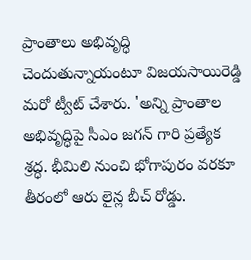ప్రాంతాలు అభివృద్ధి చెందుతున్నాయంటూ విజ‌య‌సాయిరెడ్డి మ‌రో ట్వీట్ చేశారు. 'అన్ని ప్రాంతాల అభివృద్ధిపై సీఎం జ‌గ‌న్ గారి ప్రత్యేక శ్రద్ధ. భీమిలి నుంచి భోగాపురం వరకూ తీరంలో ఆరు లైన్ల బీచ్‌ రోడ్డు.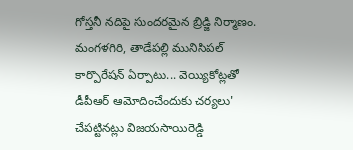గోస్తనీ నదిపై సుందరమైన బ్రిడ్జి నిర్మాణం. మంగళగిరి, తాడేపల్లి మునిసిపల్‌ కార్పొరేషన్‌ ఏర్పాటు... వెయ్యికోట్లతో డీపీఆర్ ఆమోదించేందుకు చర్యలు' చేపట్టినట్లు విజ‌య‌సాయిరెడ్డి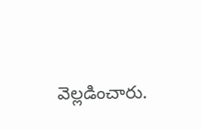వెల్లడించారు.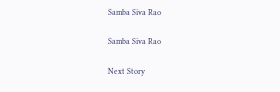Samba Siva Rao

Samba Siva Rao

Next Story